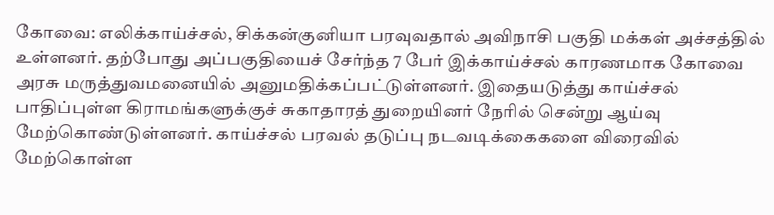கோவை: எலிக்காய்ச்சல், சிக்கன்குனியா பரவுவதால் அவிநாசி பகுதி மக்கள் அச்சத்தில் உள்ளனர். தற்போது அப்பகுதியைச் சேர்ந்த 7 பேர் இக்காய்ச்சல் காரணமாக கோவை அரசு மருத்துவமனையில் அனுமதிக்கப்பட்டுள்ளனர். இதையடுத்து காய்ச்சல் பாதிப்புள்ள கிராமங்களுக்குச் சுகாதாரத் துறையினர் நேரில் சென்று ஆய்வு மேற்கொண்டுள்ளனர். காய்ச்சல் பரவல் தடுப்பு நடவடிக்கைகளை விரைவில் மேற்கொள்ள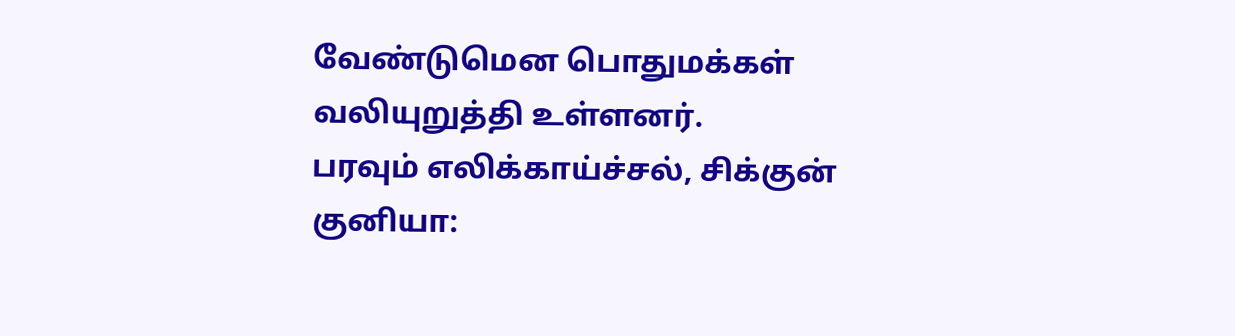வேண்டுமென பொதுமக்கள் வலியுறுத்தி உள்ளனர்.
பரவும் எலிக்காய்ச்சல், சிக்குன் குனியா: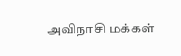அவிநாசி மக்கள்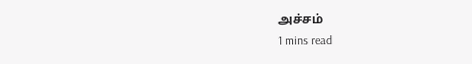அச்சம்
1 mins read